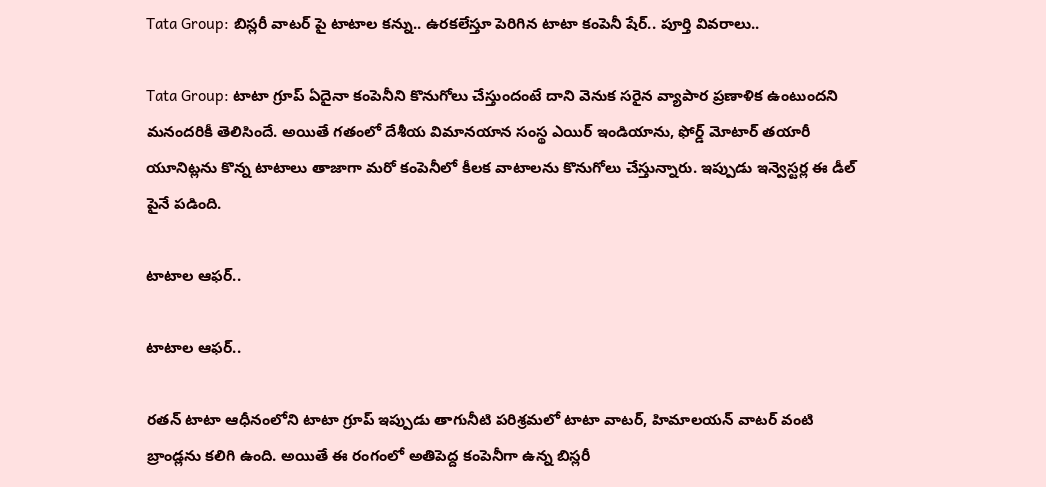Tata Group: బిస్లరీ వాటర్ పై టాటాల కన్ను.. ఉరకలేస్తూ పెరిగిన టాటా కంపెనీ షేర్.. పూర్తి వివరాలు..

Tata Group: టాటా గ్రూప్ ఏదైనా కంపెనీని కొనుగోలు చేస్తుందంటే దాని వెనుక సరైన వ్యాపార ప్రణాళిక ఉంటుందని మనందరికీ తెలిసిందే. అయితే గతంలో దేశీయ విమానయాన సంస్థ ఎయిర్ ఇండియాను, ఫోర్డ్ మోటార్ తయారీ యూనిట్లను కొన్న టాటాలు తాజాగా మరో కంపెనీలో కీలక వాటాలను కొనుగోలు చేస్తున్నారు. ఇప్పుడు ఇన్వెస్టర్ల ఈ డీల్ పైనే పడింది.

టాటాల ఆఫర్..

టాటాల ఆఫర్..

రతన్ టాటా ఆధీనంలోని టాటా గ్రూప్ ఇప్పుడు తాగునీటి పరిశ్రమలో టాటా వాటర్, హిమాలయన్ వాటర్ వంటి బ్రాండ్లను కలిగి ఉంది. అయితే ఈ రంగంలో అతిపెద్ద కంపెనీగా ఉన్న బిస్లరీ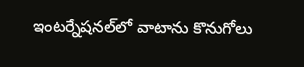ఇంటర్నేషనల్‌లో వాటాను కొనుగోలు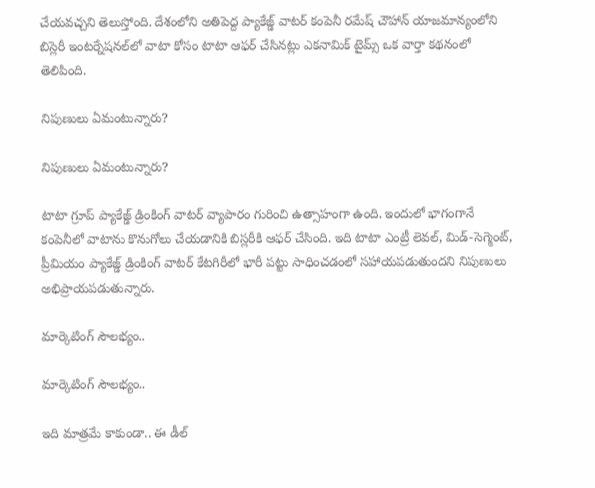చేయవచ్చని తెలుస్తోంది. దేశంలోని అతిపెద్ద ప్యాకేజ్డ్ వాటర్ కంపెనీ రమేష్ చౌహాన్ యాజమాన్యంలోని బిస్లెరీ ఇంటర్నేషనల్‌లో వాటా కోసం టాటా ఆఫర్ చేసినట్లు ఎకనామిక్ టైమ్స్ ఒక వార్తా కథనంలో తెలిపింది.

నిపుణులు ఏమంటున్నారు?

నిపుణులు ఏమంటున్నారు?

టాటా గ్రూప్ ప్యాకేజ్డ్ డ్రింకింగ్ వాటర్ వ్యాపారం గురించి ఉత్సాహంగా ఉంది. ఇందులో భాగంగానే కంపెనీలో వాటాను కొనుగోలు చేయడానికి బిస్లరీకి ఆఫర్ చేసింది. ఇది టాటా ఎంట్రీ లెవల్, మిడ్-సెగ్మెంట్, ప్రీమియం ప్యాకేజ్డ్ డ్రింకింగ్ వాటర్ కేటగిరీలో భారీ పట్టు సాధించడంలో సహాయపడుతుందని నిపుణులు అభిప్రాయపడుతున్నారు.

మార్కెటింగ్ సౌలభ్యం..

మార్కెటింగ్ సౌలభ్యం..

ఇది మాత్రమే కాకుండా.. ఈ డీల్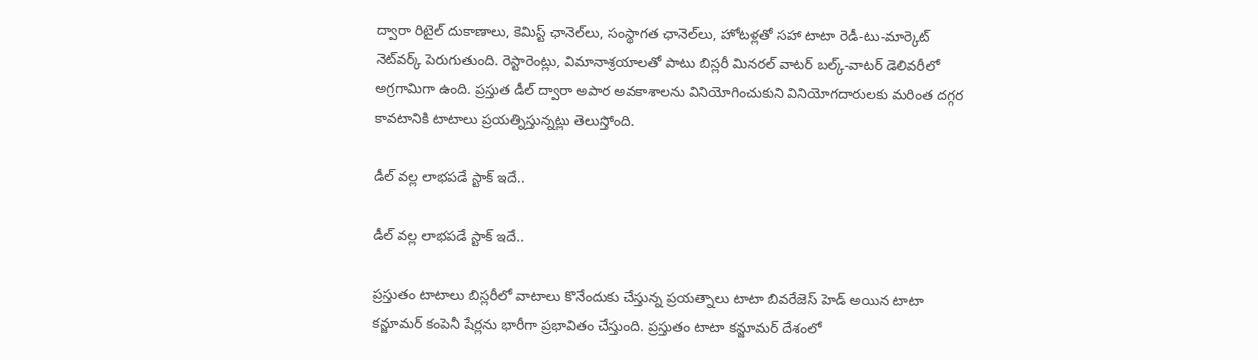ద్వారా రిటైల్ దుకాణాలు, కెమిస్ట్ ఛానెల్‌లు, సంస్థాగత ఛానెల్‌లు, హోటళ్లతో సహా టాటా రెడీ-టు-మార్కెట్ నెట్‌వర్క్ పెరుగుతుంది. రెస్టారెంట్లు, విమానాశ్రయాలతో పాటు బిస్లరీ మినరల్ వాటర్ బల్క్-వాటర్ డెలివరీలో అగ్రగామిగా ఉంది. ప్రస్తుత డీల్ ద్వారా అపార అవకాశాలను వినియోగించుకుని వినియోగదారులకు మరింత దగ్గర కావటానికి టాటాలు ప్రయత్నిస్తున్నట్లు తెలుస్తోంది.

డీల్ వల్ల లాభపడే స్టాక్ ఇదే..

డీల్ వల్ల లాభపడే స్టాక్ ఇదే..

ప్రస్తుతం టాటాలు బిస్లరీలో వాటాలు కొనేందుకు చేస్తున్న ప్రయత్నాలు టాటా బివరేజెస్ హెడ్ అయిన టాటా కన్జూమర్ కంపెనీ షేర్లను భారీగా ప్రభావితం చేస్తుంది. ప్రస్తుతం టాటా కన్జూమర్ దేశంలో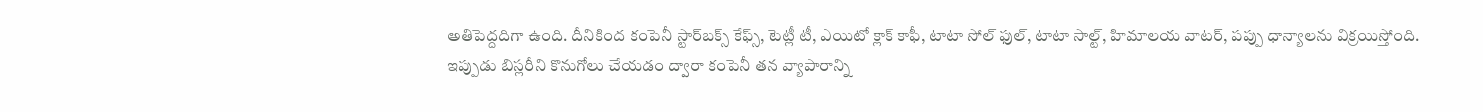అతిపెద్దదిగా ఉంది. దీనికింద కంపెనీ స్టార్‌బక్స్ కేఫ్స్, టెట్లీ టీ, ఎయిటో క్లాక్ కాఫీ, టాటా సోల్ ఫుల్, టాటా సాల్ట్, హిమాలయ వాటర్, పప్పు ధాన్యాలను విక్రయిస్తోంది. ఇప్పుడు బిస్లరీని కొనుగోలు చేయడం ద్వారా కంపెనీ తన వ్యాపారాన్ని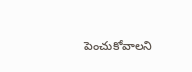పెంచుకోవాలని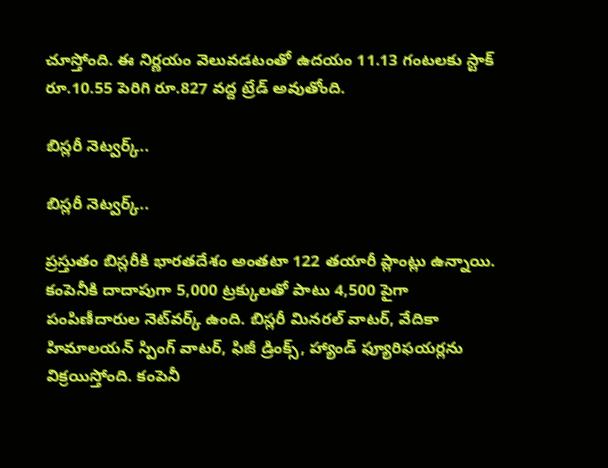చూస్తోంది. ఈ నిర్ణయం వెలువడటంతో ఉదయం 11.13 గంటలకు స్టాక్ రూ.10.55 పెరిగి రూ.827 వద్ద ట్రేడ్ అవుతోంది.

బిస్లరీ నెట్వర్క్..

బిస్లరీ నెట్వర్క్..

ప్రస్తుతం బిస్లరీకి భారతదేశం అంతటా 122 తయారీ ప్లాంట్లు ఉన్నాయి. కంపెనీకి దాదాపుగా 5,000 ట్రక్కులతో పాటు 4,500 పైగా పంపిణీదారుల నెట్‌వర్క్ ఉంది. బిస్లరీ మినరల్ వాటర్, వేదికా హిమాలయన్ స్పింగ్ వాటర్, ఫిజీ డ్రింక్స్, హ్యాండ్ ఫ్యూరిఫయర్లను విక్రయిస్తోంది. కంపెనీ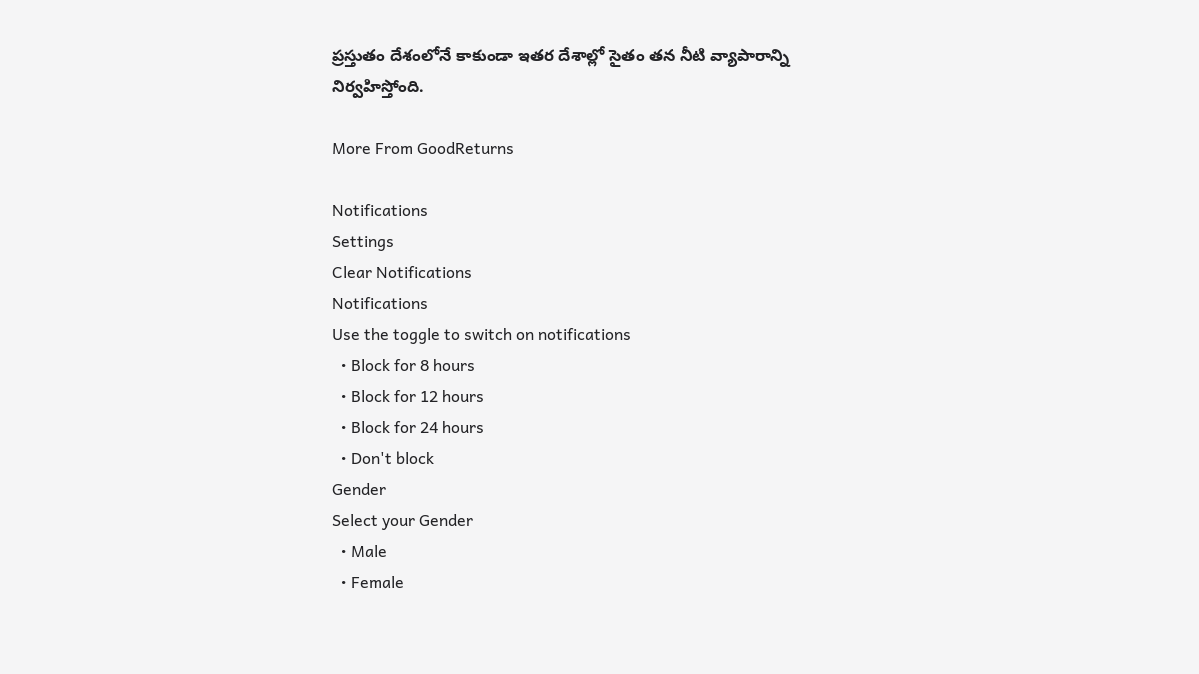ప్రస్తుతం దేశంలోనే కాకుండా ఇతర దేశాల్లో సైతం తన నీటి వ్యాపారాన్ని నిర్వహిస్తోంది.

More From GoodReturns

Notifications
Settings
Clear Notifications
Notifications
Use the toggle to switch on notifications
  • Block for 8 hours
  • Block for 12 hours
  • Block for 24 hours
  • Don't block
Gender
Select your Gender
  • Male
  • Female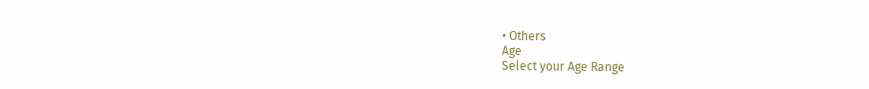• Others
Age
Select your Age Range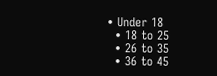• Under 18
  • 18 to 25
  • 26 to 35
  • 36 to 45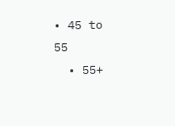• 45 to 55
  • 55+